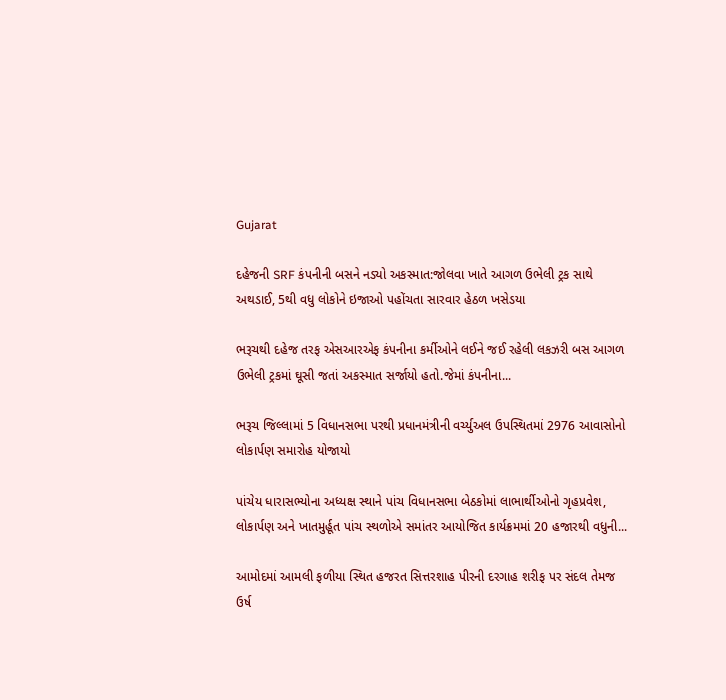Gujarat

દહેજની SRF કંપનીની બસને નડ્યો અકસ્માત:જોલવા ખાતે આગળ ઉભેલી ટ્રક સાથે અથડાઈ, 5થી વધુ લોકોને ઇજાઓ પહોંચતા સારવાર હેઠળ ખસેડયા

ભરૂચથી દહેજ તરફ એસઆરએફ કંપનીના કર્મીઓને લઈને જઈ રહેલી લકઝરી બસ આગળ ઉભેલી ટ્રકમાં ઘૂસી જતાં અકસ્માત સર્જાયો હતો.જેમાં કંપનીના...

ભરૂચ જિલ્લામાં 5 વિધાનસભા પરથી પ્રધાનમંત્રીની વર્ચ્યુઅલ ઉપસ્થિતમાં 2976 આવાસોનો લોકાર્પણ સમારોહ યોજાયો

પાંચેય ધારાસભ્યોના અધ્યક્ષ સ્થાને પાંચ વિધાનસભા બેઠકોમાં લાભાર્થીઓનો ગૃહપ્રવેશ, લોકાર્પણ અને ખાતમુર્હૂત પાંચ સ્થળોએ સમાંતર આયોજિત કાર્યક્રમમાં 20 હજારથી વધુની...

આમોદમાં આમલી ફળીયા સ્થિત હજરત સિત્તરશાહ પીરની દરગાહ શરીફ પર સંદલ તેમજ ઉર્ષ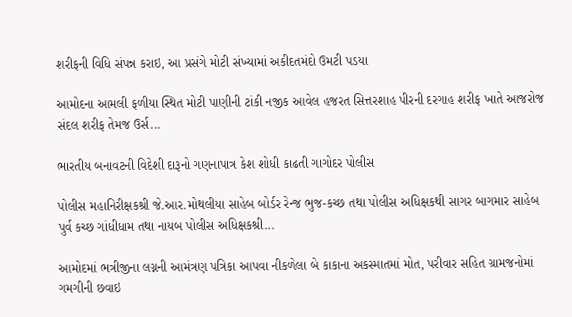શરીફની વિધિ સંપન્ન કરાઇ, આ પ્રસંગે મોટી સંખ્યામાં અકીદતમંદો ઉમટી પડયા

આમોદના આમલી ફળીયા સ્થિત મોટી પાણીની ટાંકી નજીક આવેલ હજરત સિત્તરશાહ પીરની દરગાહ શરીફ ખાતે આજરોજ સંદલ શરીફ તેમજ ઉર્સ...

ભારતીય બનાવટની વિદેશી દારૂનો ગણનાપાત્ર કેશ શોધી કાઢતી ગાગોદર પોલીસ

પોલીસ મહાનિરીક્ષકશ્રી જે.આર.મોથલીયા સાહેબ બોર્ડર રેન્જ ભુજ-કચ્છ તથા પોલીસ અધિક્ષકથી સાગર બાગમાર સાહેબ પુર્વ કચ્છ ગાંધીધામ તથા નાયબ પોલીસ અધિક્ષકશ્રી...

આમોદમાં ભત્રીજીના લગ્નની આમંત્રણ પત્રિકા આપવા નીકળેલા બે કાકાના અકસ્માતમાં મોત, પરીવાર સહિત ગ્રામજનોમાં ગમગીની છવાઇ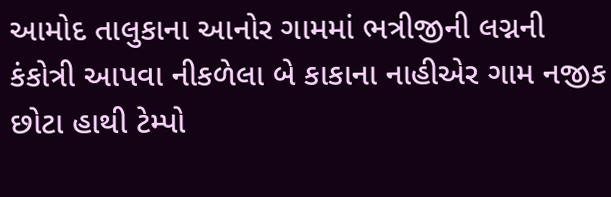આમોદ તાલુકાના આનોર ગામમાં ભત્રીજીની લગ્નની કંકોત્રી આપવા નીકળેલા બે કાકાના નાહીએર ગામ નજીક છોટા હાથી ટેમ્પો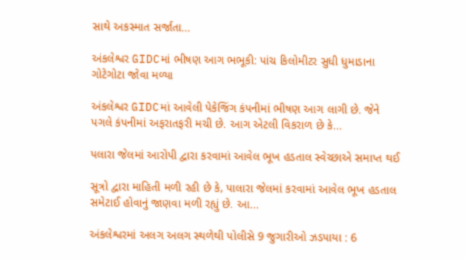સાથે અકસ્માત સર્જાતા...

અંકલેશ્વર GIDCમાં ભીષણ આગ ભભૂકી: પાંચ કિલોમીટર સુધી ધુમાડાના ગોટેગોટા જોવા મળ્યા

અંકલેશ્વર GIDCમાં આવેલી પેકેજિંગ કંપનીમાં ભીષણ આગ લાગી છે. જેને પગલે કંપનીમાં અફરાતફરી મચી છે. આગ એટલી વિકરાળ છે કે...

પલારા જેલમાં આરોપી દ્વારા કરવામાં આવેલ ભૂખ હડતાલ સ્વેચ્છાએ સમાપ્ત થઈ

સૂત્રો દ્વારા માહિતી મળી રહી છે કે, પાલારા જેલમાં કરવામાં આવેલ ભૂખ હડતાલ સમેટાઈ હોવાનું જાણવા મળી રહ્યું છે. આ...

અંકલેશ્વરમાં અલગ અલગ સ્થળેથી પોલીસે 9 જુગારીઓ ઝડપાયા : 6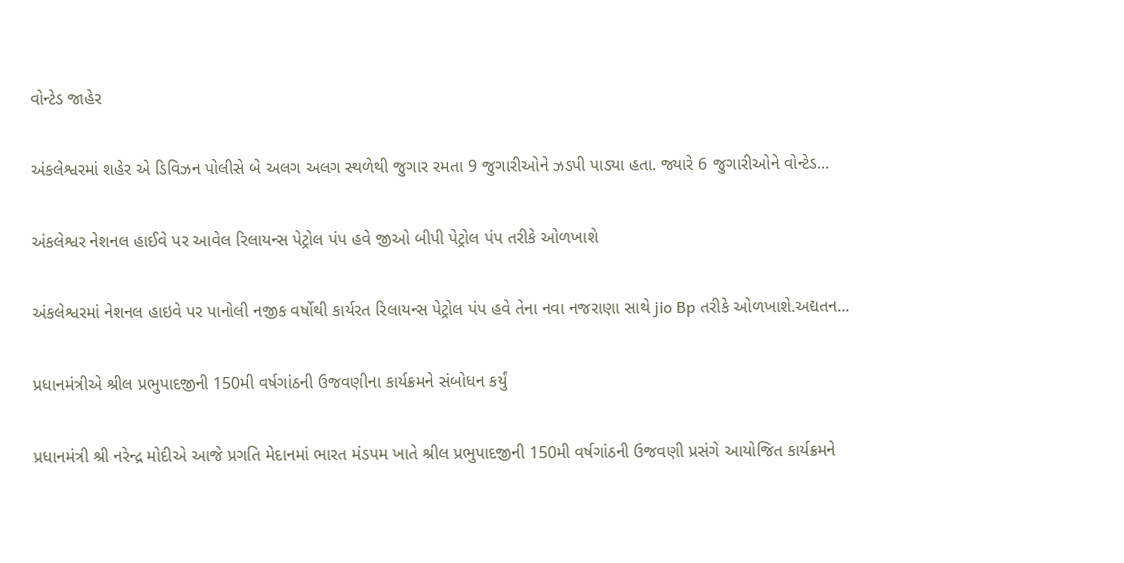વોન્ટેડ જાહેર

અંકલેશ્વરમાં શહેર એ ડિવિઝન પોલીસે બે અલગ અલગ સ્થળેથી જુગાર રમતા 9 જુગારીઓને ઝડપી પાડ્યા હતા. જ્યારે 6 જુગારીઓને વોન્ટેડ...

અંકલેશ્વર નેશનલ હાઈવે પર આવેલ રિલાયન્સ પેટ્રોલ પંપ હવે જીઓ બીપી પેટ્રોલ પંપ તરીકે ઓળખાશે

અંકલેશ્વરમાં નેશનલ હાઇવે પર પાનોલી નજીક વર્ષોથી કાર્યરત રિલાયન્સ પેટ્રોલ પંપ હવે તેના નવા નજરાણા સાથે jio Bp તરીકે ઓળખાશે.અદ્યતન...

પ્રધાનમંત્રીએ શ્રીલ પ્રભુપાદજીની 150મી વર્ષગાંઠની ઉજવણીના કાર્યક્રમને સંબોધન કર્યું

પ્રધાનમંત્રી શ્રી નરેન્દ્ર મોદીએ આજે પ્રગતિ મેદાનમાં ભારત મંડપમ ખાતે શ્રીલ પ્રભુપાદજીની 150મી વર્ષગાંઠની ઉજવણી પ્રસંગે આયોજિત કાર્યક્રમને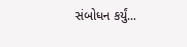સંબોધન કર્યું...